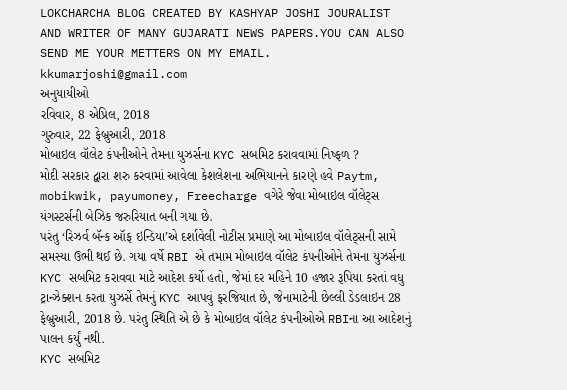LOKCHARCHA BLOG CREATED BY KASHYAP JOSHI JOURALIST AND WRITER OF MANY GUJARATI NEWS PAPERS.YOU CAN ALSO SEND ME YOUR METTERS ON MY EMAIL. kkumarjoshi@gmail.com
અનુયાયીઓ
રવિવાર, 8 એપ્રિલ, 2018
ગુરુવાર, 22 ફેબ્રુઆરી, 2018
મોબાઇલ વૉલેટ કંપનીઓને તેમના યુઝર્સના KYC સબમિટ કરાવવામાં નિષ્ફળ ?
મોદી સરકાર દ્વારા શરુ કરવામાં આવેલા કેશલેશના અભિયાનને કારણે હવે Paytm, mobikwik, payumoney, Freecharge વગેરે જેવા મોબાઇલ વૉલેટ્સ યંગસ્ટર્સની બેઝિક જરુરિયાત બની ગયા છે.
પરંતુ ‘રિઝર્વ બૅન્ક ઑફ ઇન્ડિયા’એ દર્શાવેલી નોટીસ પ્રમાણે આ મોબાઇલ વૉલેટ્સની સામે સમસ્યા ઉભી થઈ છે. ગયા વર્ષે RBI એ તમામ મોબાઇલ વૉલેટ કંપનીઓને તેમના યુઝર્સના KYC સબમિટ કરાવવા માટે આદેશ કર્યો હતો, જેમાં દર મહિને 10 હજાર રૂપિયા કરતાં વધુ ટ્રાન્ઝેક્શન કરતા યુઝર્સે તેમનું KYC આપવું ફરજિયાત છે, જેનામાટેની છેલ્લી ડેડલાઇન 28 ફેબ્રુઆરી, 2018 છે. પરંતુ સ્થિતિ એ છે કે મોબાઇલ વૉલેટ કંપનીઓએ RBIના આ આદેશનું પાલન કર્યું નથી.
KYC સબમિટ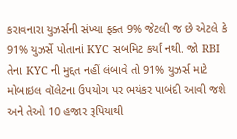કરાવનારા યુઝર્સની સંખ્યા ફક્ત 9% જેટલી જ છે એટલે કે 91% યુઝર્સે પોતાનાં KYC સબમિટ કર્યાં નથી. જો RBI તેના KYC ની મુદ્દત નહીં લંબાવે તો 91% યુઝર્સ માટે મોબાઇલ વૉલેટના ઉપયોગ પર ભયંકર પાબંદી આવી જશે અને તેઓ 10 હજાર રૂપિયાથી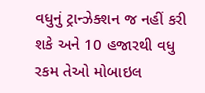વધુનું ટ્રાન્ઝેક્શન જ નહીં કરી શકે અને 10 હજારથી વધુ રકમ તેઓ મોબાઇલ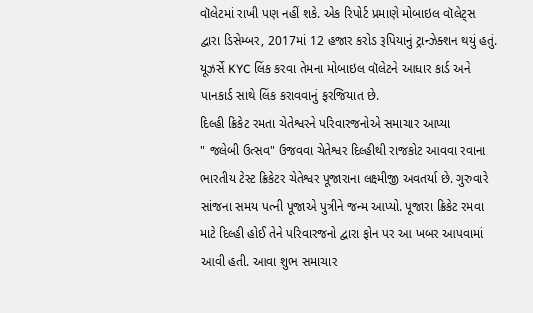વૉલેટમાં રાખી પણ નહીં શકે. એક રિપોર્ટ પ્રમાણે મોબાઇલ વૉલેટ્સ દ્વારા ડિસેમ્બર, 2017માં 12 હજાર કરોડ રૂપિયાનું ટ્રાન્ઝેક્શન થયું હતું. યૂઝર્સે KYC લિંક કરવા તેમના મોબાઇલ વૉલેટને આધાર કાર્ડ અને પાનકાર્ડ સાથે લિંક કરાવવાનું ફરજિયાત છે.
દિલ્હી ક્રિકેટ રમતા ચેતેશ્વરને પરિવારજનોએ સમાચાર આપ્યા
" જલેબી ઉત્સવ" ઉજવવા ચેતેશ્વર દિલ્હીથી રાજકોટ આવવા રવાના
ભારતીય ટેસ્ટ ક્રિકેટર ચેતેશ્વર પૂજારાના લક્ષ્મીજી અવતર્યા છે. ગુરુવારે સાંજના સમય પત્ની પૂજાએ પુત્રીને જન્મ આપ્યો. પૂજારા ક્રિકેટ રમવા માટે દિલ્હી હોઈ તેને પરિવારજનો દ્વારા ફોન પર આ ખબર આપવામાં આવી હતી. આવા શુભ સમાચાર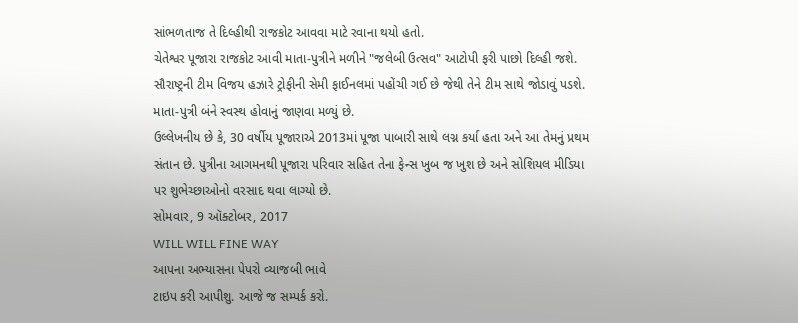સાંભળતાજ તે દિલ્હીથી રાજકોટ આવવા માટે રવાના થયો હતો.
ચેતેશ્વર પૂજારા રાજકોટ આવી માતા-પુત્રીને મળીને "જલેબી ઉત્સવ" આટોપી ફરી પાછો દિલ્હી જશે. સૌરાષ્ટ્રની ટીમ વિજય હઝારે ટ્રોફીની સેમી ફાઈનલમાં પહોંચી ગઈ છે જેથી તેને ટીમ સાથે જોડાવું પડશે. માતા-પુત્રી બંને સ્વસ્થ હોવાનું જાણવા મળ્યું છે.
ઉલ્લેખનીય છે કે, 30 વર્ષીય પૂજારાએ 2013માં પૂજા પાબારી સાથે લગ્ન કર્યા હતા અને આ તેમનું પ્રથમ સંતાન છે. પુત્રીના આગમનથી પૂજારા પરિવાર સહિત તેના ફેન્સ ખુબ જ ખુશ છે અને સોશિયલ મીડિયા પર શુભેચ્છાઓનો વરસાદ થવા લાગ્યો છે.
સોમવાર, 9 ઑક્ટોબર, 2017
WILL WILL FINE WAY
આપના અભ્યાસના પેપરો વ્યાજબી ભાવે
ટાઇપ કરી આપીશુ. આજે જ સમ્પર્ક કરો.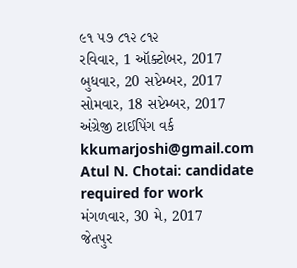૯૧ ૫૭ ૮૧૨ ૮૧૨
રવિવાર, 1 ઑક્ટોબર, 2017
બુધવાર, 20 સપ્ટેમ્બર, 2017
સોમવાર, 18 સપ્ટેમ્બર, 2017
અંગ્રેજી ટાઈપિંગ વર્ક
kkumarjoshi@gmail.com
Atul N. Chotai: candidate required for work
મંગળવાર, 30 મે, 2017
જેતપુર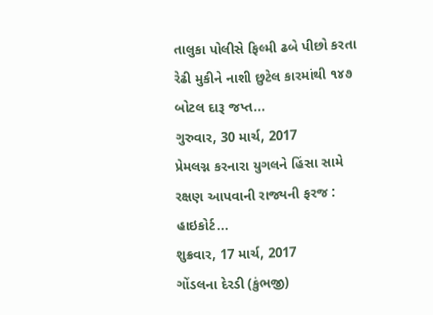તાલુકા પોલીસે ફિલ્મી ઢબે પીછો કરતા રેઢી મુકીને નાશી છુટેલ કારમાંથી ૧૪૭ બોટલ દારૂ જપ્ત...
ગુરુવાર, 30 માર્ચ, 2017
પ્રેમલગ્ન કરનારા યુગલને હિંસા સામે રક્ષણ આપવાની રાજ્યની ફરજ : હાઇકોર્ટ...
શુક્રવાર, 17 માર્ચ, 2017
ગોંડલના દેરડી (કુંભજી)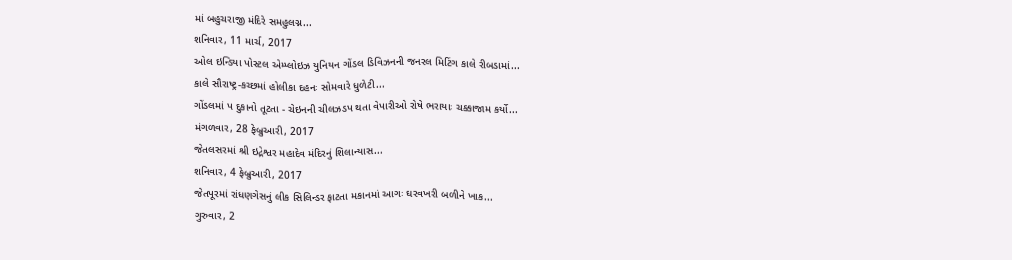માં બહુચરાજી મંદિરે સમહુલગ્ન...
શનિવાર, 11 માર્ચ, 2017
ઓલ ઇન્ડિયા પોસ્ટલ એમ્પ્લોઇઝ યુનિયન ગોંડલ ડિવિઝનની જનરલ મિટિંગ કાલે રીબડામાં...
કાલે સૌરાષ્ટ્ર-કચ્છમાં હોલીકા દહનઃ સોમવારે ધુળેટી...
ગોંડલમાં પ દુકાનો તૂટતા - ચેઇનની ચીલઝડપ થતા વેપારીઓ રોષે ભરાયાઃ ચક્કાજામ કર્યો...
મંગળવાર, 28 ફેબ્રુઆરી, 2017
જેતલસરમાં શ્રી ઇદ્રેશ્વર મહાદેવ મંદિરનું શિલાન્યાસ...
શનિવાર, 4 ફેબ્રુઆરી, 2017
જેતપૂરમાં રાંધણગેસનું લીક સિલિન્ડર ફાટતા મકાનમાં આગઃ ઘરવખરી બળીને ખાક...
ગુરુવાર, 2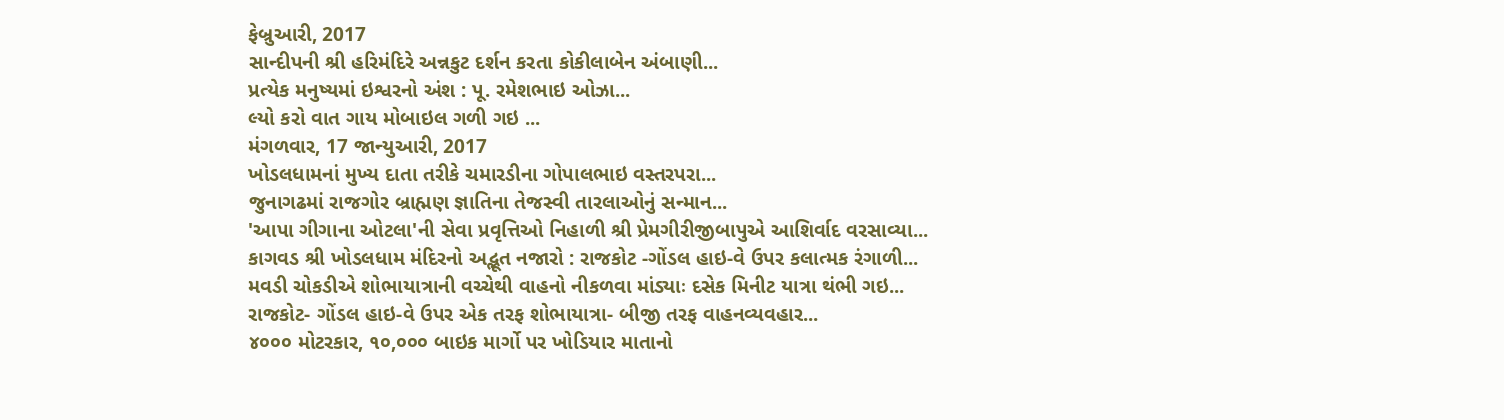ફેબ્રુઆરી, 2017
સાન્દીપની શ્રી હરિમંદિરે અન્નકુટ દર્શન કરતા કોકીલાબેન અંબાણી...
પ્રત્યેક મનુષ્યમાં ઇશ્વરનો અંશ : પૂ. રમેશભાઇ ઓઝા...
લ્યો કરો વાત ગાય મોબાઇલ ગળી ગઇ ...
મંગળવાર, 17 જાન્યુઆરી, 2017
ખોડલધામનાં મુખ્ય દાતા તરીકે ચમારડીના ગોપાલભાઇ વસ્તરપરા...
જુનાગઢમાં રાજગોર બ્રાહ્મણ જ્ઞાતિના તેજસ્વી તારલાઓનું સન્માન...
'આપા ગીગાના ઓટલા'ની સેવા પ્રવૃત્તિઓ નિહાળી શ્રી પ્રેમગીરીજીબાપુએ આશિર્વાદ વરસાવ્યા...
કાગવડ શ્રી ખોડલધામ મંદિરનો અદ્ભૂત નજારો : રાજકોટ -ગોંડલ હાઇ-વે ઉપર કલાત્મક રંગાળી...
મવડી ચોકડીએ શોભાયાત્રાની વચ્ચેથી વાહનો નીકળવા માંડ્યાઃ દસેક મિનીટ યાત્રા થંભી ગઇ...
રાજકોટ- ગોંડલ હાઇ-વે ઉપર એક તરફ શોભાયાત્રા- બીજી તરફ વાહનવ્યવહાર...
૪૦૦૦ મોટરકાર, ૧૦,૦૦૦ બાઇક માર્ગો પર ખોડિયાર માતાનો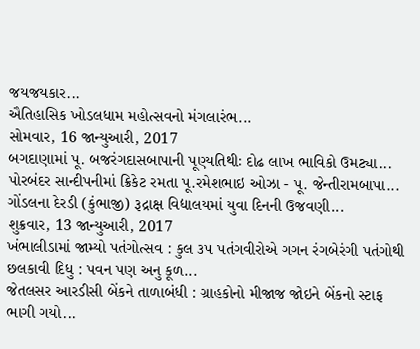જયજયકાર...
ઐતિહાસિક ખોડલધામ મહોત્સવનો મંગલારંભ...
સોમવાર, 16 જાન્યુઆરી, 2017
બગદાણામાં પૂ. બજરંગદાસબાપાની પૂણ્યતિથીઃ દોઢ લાખ ભાવિકો ઉમટ્યા...
પોરબંદર સાન્દીપનીમાં ક્રિકેટ રમતા પૂ.રમેશભાઇ ઓઝા - પૂ. જેન્તીરામબાપા...
ગોંડલના દેરડી (કુંભાજી) રૂદ્રાક્ષ વિદ્યાલયમાં યુવા દિનની ઉજવણી...
શુક્રવાર, 13 જાન્યુઆરી, 2017
ખંભાલીડામાં જામ્યો પતંગોત્સવ : કુલ ૩૫ પતંગવીરોએ ગગન રંગબેરંગી પતંગોથી છલકાવી દિધુ : પવન પણ અનુ કૂળ...
જેતલસર આરડીસી બેંકને તાળાબંધી : ગ્રાહકોનો મીજાજ જોઇને બેંકનો સ્ટાફ ભાગી ગયો...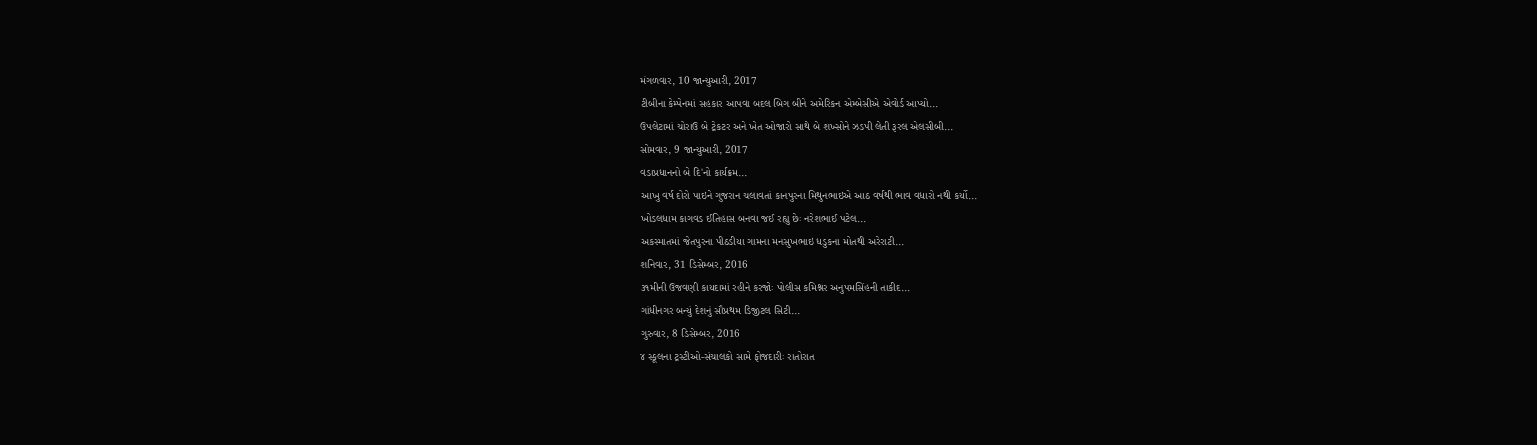મંગળવાર, 10 જાન્યુઆરી, 2017
ટીબીના કેમ્પેનમાં સહકાર આપવા બદલ બિગ બીને અમેરિકન એમ્બેસીએ એવોર્ડ આપ્યો...
ઉપલેટામાં ચોરાઉ બે ટ્રેકટર અને ખેત ઓજારો સાથે બે શખ્સોને ઝડપી લેતી રૂરલ એલસીબી...
સોમવાર, 9 જાન્યુઆરી, 2017
વડાપ્રધાનનો બે દિ'નો કાર્યક્રમ...
આખુ વર્ષ દોરો પાઇને ગુજરાન ચલાવતાં કાનપુરના મિથુનભાઇએ આઠ વર્ષથી ભાવ વધારો નથી કર્યો...
ખોડલધામ કાગવડ ઈતિહાસ બનવા જઈ રહ્યુ છેઃ નરેશભાઈ પટેલ...
અકસ્માતમાં જેતપુરના પીઠડીયા ગામના મનસુખભાઇ ધડુકના મોતથી અરેરાટી...
શનિવાર, 31 ડિસેમ્બર, 2016
૩૧મીની ઉજવણી કાયદામાં રહીને કરજોઃ પોલીસ કમિશ્નર અનુપમસિંહની તાકીદ...
ગાંધીનગર બન્યું દેશનું સૌપ્રથમ ડિજીટલ સિટી...
ગુરુવાર, 8 ડિસેમ્બર, 2016
૪ સ્કૂલના ટ્રસ્ટીઓ-સંચાલકો સામે ફોજદારીઃ રાતોરાત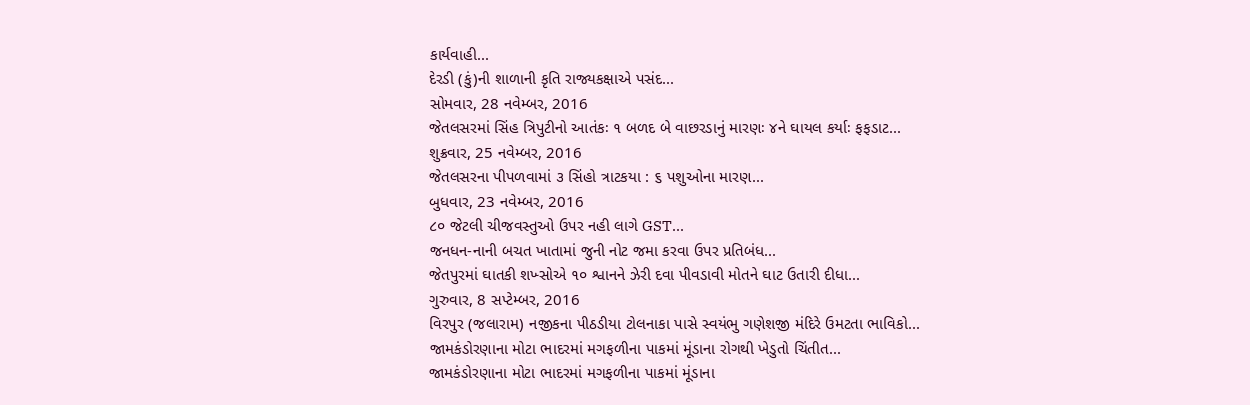કાર્યવાહી...
દેરડી (કું)ની શાળાની કૃતિ રાજ્યકક્ષાએ પસંદ...
સોમવાર, 28 નવેમ્બર, 2016
જેતલસરમાં સિંહ ત્રિપુટીનો આતંકઃ ૧ બળદ બે વાછરડાનું મારણઃ ૪ને ઘાયલ કર્યાઃ ફફડાટ...
શુક્રવાર, 25 નવેમ્બર, 2016
જેતલસરના પીપળવામાં ૩ સિંહો ત્રાટકયા : ૬ પશુઓના મારણ...
બુધવાર, 23 નવેમ્બર, 2016
૮૦ જેટલી ચીજવસ્તુઓ ઉપર નહી લાગે GST...
જનધન-નાની બચત ખાતામાં જુની નોટ જમા કરવા ઉપર પ્રતિબંધ...
જેતપુરમાં ઘાતકી શખ્સોએ ૧૦ શ્વાનને ઝેરી દવા પીવડાવી મોતને ઘાટ ઉતારી દીધા...
ગુરુવાર, 8 સપ્ટેમ્બર, 2016
વિરપુર (જલારામ) નજીકના પીઠડીયા ટોલનાકા પાસે સ્વયંભુ ગણેશજી મંદિરે ઉમટતા ભાવિકો...
જામકંડોરણાના મોટા ભાદરમાં મગફળીના પાકમાં મૂંડાના રોગથી ખેડુતો ચિંતીત...
જામકંડોરણાના મોટા ભાદરમાં મગફળીના પાકમાં મૂંડાના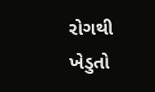રોગથી ખેડુતો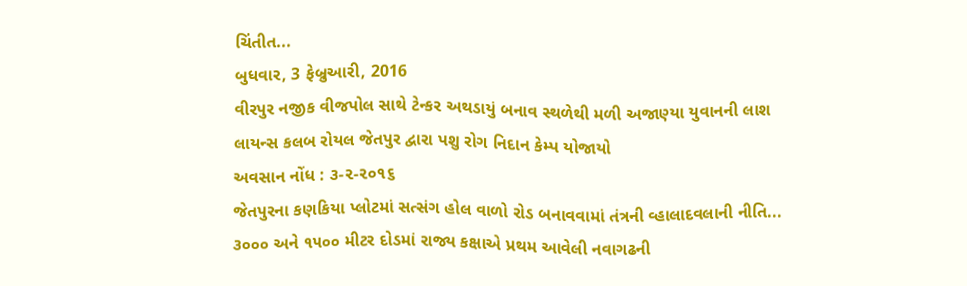ચિંતીત...
બુધવાર, 3 ફેબ્રુઆરી, 2016
વીરપુર નજીક વીજપોલ સાથે ટેન્કર અથડાયું બનાવ સ્થળેથી મળી અજાણ્યા યુવાનની લાશ
લાયન્સ કલબ રોયલ જેતપુર દ્વારા પશુ રોગ નિદાન કેમ્પ યોજાયો
અવસાન નોંધ : ૩-૨-૨૦૧૬
જેતપુરના કણકિયા પ્લોટમાં સત્સંગ હોલ વાળો રોડ બનાવવામાં તંત્રની વ્હાલાદવલાની નીતિ...
૩૦૦૦ અને ૧૫૦૦ મીટર દોડમાં રાજ્ય કક્ષાએ પ્રથમ આવેલી નવાગઢની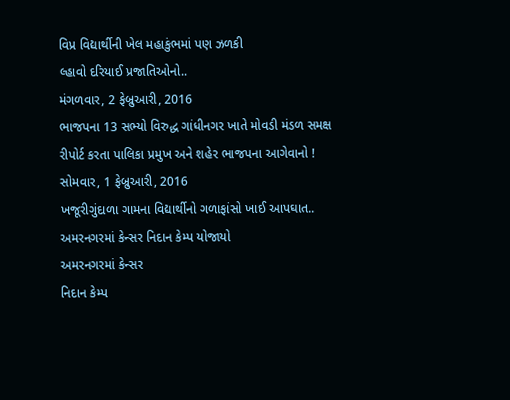વિપ્ર વિદ્યાર્થીની ખેલ મહાકુંભમાં પણ ઝળકી
લ્હાવો દરિયાઈ પ્રજાતિઓનો..
મંગળવાર, 2 ફેબ્રુઆરી, 2016
ભાજપના 13 સભ્યો વિરુદ્ધ ગાંધીનગર ખાતે મોવડી મંડળ સમક્ષ રીપોર્ટ કરતા પાલિકા પ્રમુખ અને શહેર ભાજપના આગેવાનો !
સોમવાર, 1 ફેબ્રુઆરી, 2016
ખજૂરીગુંદાળા ગામના વિદ્યાર્થીનો ગળાફાંસો ખાઈ આપઘાત..
અમરનગરમાં કેન્સર નિદાન કેમ્પ યોજાયો
અમરનગરમાં કેન્સર
નિદાન કેમ્પ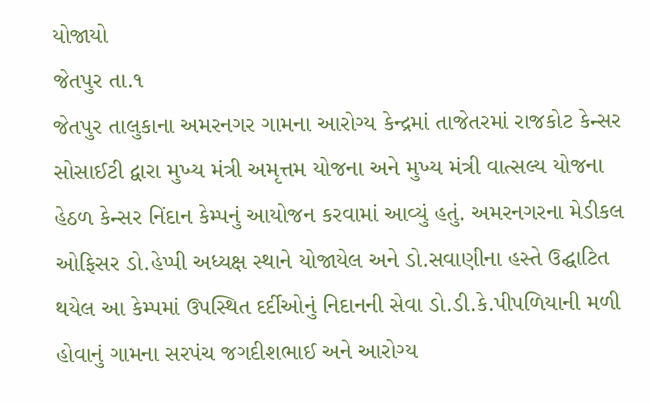યોજાયો
જેતપુર તા.૧
જેતપુર તાલુકાના અમરનગર ગામના આરોગ્ય કેન્દ્રમાં તાજેતરમાં રાજકોટ કેન્સર સોસાઈટી દ્વારા મુખ્ય મંત્રી અમૃત્તમ યોજના અને મુખ્ય મંત્રી વાત્સલ્ય યોજના હેઠળ કેન્સર નિંદાન કેમ્પનું આયોજન કરવામાં આવ્યું હતું. અમરનગરના મેડીકલ ઓફિસર ડો.હેપ્પી અધ્યક્ષ સ્થાને યોજાયેલ અને ડો.સવાણીના હસ્તે ઉદ્ઘાટિત થયેલ આ કેમ્પમાં ઉપસ્થિત દર્દીઓનું નિદાનની સેવા ડો.ડી.કે.પીપળિયાની મળી હોવાનું ગામના સરપંચ જગદીશભાઈ અને આરોગ્ય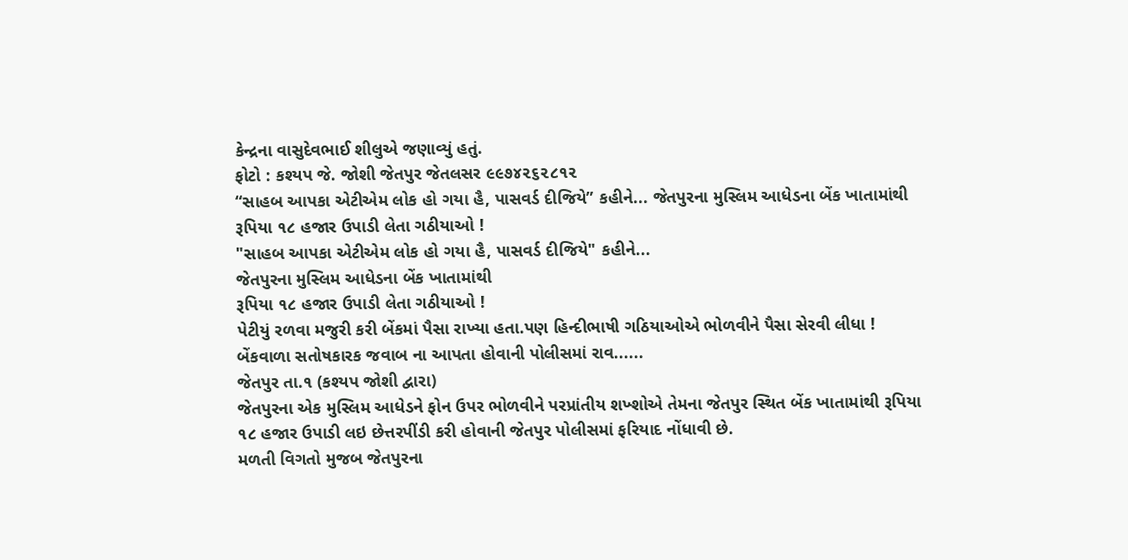કેન્દ્રના વાસુદેવભાઈ શીલુએ જણાવ્યું હતું.
ફોટો : કશ્યપ જે. જોશી જેતપુર જેતલસર ૯૯૭૪૨૬૨૮૧૨
“સાહબ આપકા એટીએમ લોક હો ગયા હૈ, પાસવર્ડ દીજિયે” કહીને... જેતપુરના મુસ્લિમ આધેડના બેંક ખાતામાંથી રૂપિયા ૧૮ હજાર ઉપાડી લેતા ગઠીયાઓ !
"સાહબ આપકા એટીએમ લોક હો ગયા હૈ, પાસવર્ડ દીજિયે" કહીને...
જેતપુરના મુસ્લિમ આધેડના બેંક ખાતામાંથી
રૂપિયા ૧૮ હજાર ઉપાડી લેતા ગઠીયાઓ !
પેટીયું રળવા મજુરી કરી બેંકમાં પૈસા રાખ્યા હતા.પણ હિન્દીભાષી ગઠિયાઓએ ભોળવીને પૈસા સેરવી લીધા ! બેંકવાળા સતોષકારક જવાબ ના આપતા હોવાની પોલીસમાં રાવ......
જેતપુર તા.૧ (કશ્યપ જોશી દ્વારા)
જેતપુરના એક મુસ્લિમ આધેડને ફોન ઉપર ભોળવીને પરપ્રાંતીય શખ્શોએ તેમના જેતપુર સ્થિત બેંક ખાતામાંથી રૂપિયા ૧૮ હજાર ઉપાડી લઇ છેત્તરપીંડી કરી હોવાની જેતપુર પોલીસમાં ફરિયાદ નોંધાવી છે.
મળતી વિગતો મુજબ જેતપુરના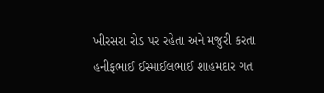ખીરસરા રોડ પર રહેતા અને મજુરી કરતા હનીફભાઈ ઈસ્માઈલભાઈ શાહમદાર ગત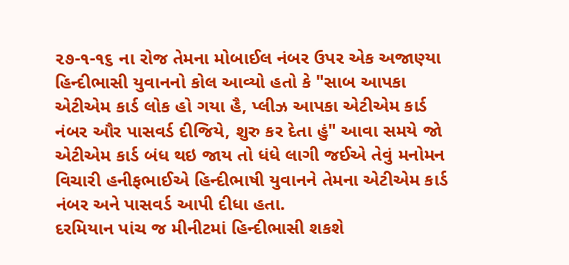૨૭-૧-૧૬ ના રોજ તેમના મોબાઈલ નંબર ઉપર એક અજાણ્યા હિન્દીભાસી યુવાનનો કોલ આવ્યો હતો કે "સાબ આપકા એટીએમ કાર્ડ લોક હો ગયા હૈ, પ્લીઝ આપકા એટીએમ કાર્ડ નંબર ઔર પાસવર્ડ દીજિયે, શુરુ કર દેતા હું" આવા સમયે જો એટીએમ કાર્ડ બંધ થઇ જાય તો ધંધે લાગી જઈએ તેવું મનોમન વિચારી હનીફભાઈએ હિન્દીભાષી યુવાનને તેમના એટીએમ કાર્ડ નંબર અને પાસવર્ડ આપી દીધા હતા.
દરમિયાન પાંચ જ મીનીટમાં હિન્દીભાસી શકશે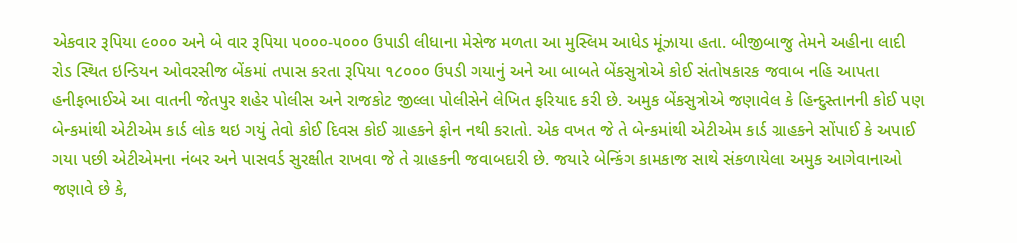એકવાર રૂપિયા ૯૦૦૦ અને બે વાર રૂપિયા ૫૦૦૦-૫૦૦૦ ઉપાડી લીધાના મેસેજ મળતા આ મુસ્લિમ આધેડ મૂંઝાયા હતા. બીજીબાજુ તેમને અહીના લાદી રોડ સ્થિત ઇન્ડિયન ઓવરસીજ બેંકમાં તપાસ કરતા રૂપિયા ૧૮૦૦૦ ઉપડી ગયાનું અને આ બાબતે બેંકસુત્રોએ કોઈ સંતોષકારક જવાબ નહિ આપતા હનીફભાઈએ આ વાતની જેતપુર શહેર પોલીસ અને રાજકોટ જીલ્લા પોલીસેને લેખિત ફરિયાદ કરી છે. અમુક બેંકસુત્રોએ જણાવેલ કે હિન્દુસ્તાનની કોઈ પણ બેન્કમાંથી એટીએમ કાર્ડ લોક થઇ ગયું તેવો કોઈ દિવસ કોઈ ગ્રાહકને ફોન નથી કરાતો. એક વખત જે તે બેન્કમાંથી એટીએમ કાર્ડ ગ્રાહકને સોંપાઈ કે અપાઈ ગયા પછી એટીએમના નંબર અને પાસવર્ડ સુરક્ષીત રાખવા જે તે ગ્રાહકની જવાબદારી છે. જયારે બેન્કિંગ કામકાજ સાથે સંકળાયેલા અમુક આગેવાનાઓ જણાવે છે કે,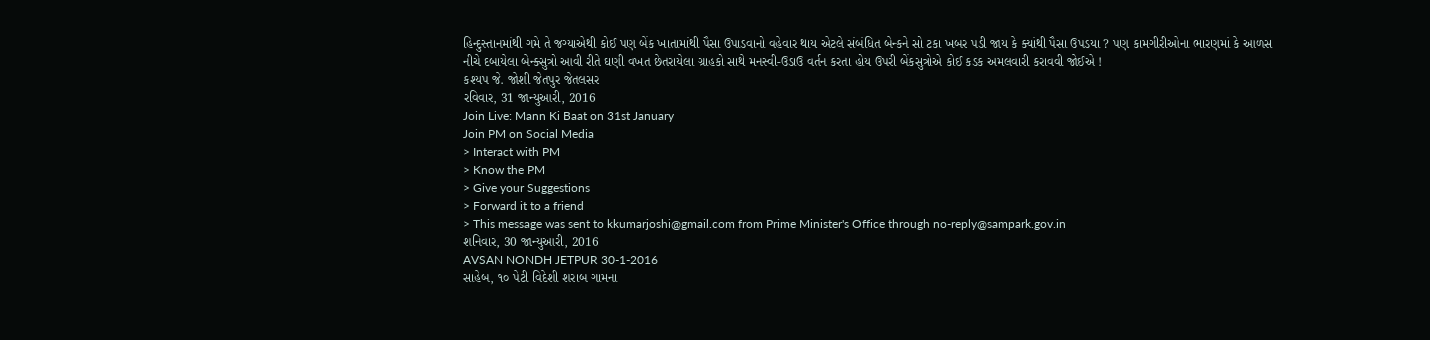હિન્દુસ્તાનમાંથી ગમે તે જગ્યાએથી કોઈ પણ બેંક ખાતામાંથી પૈસા ઉપાડવાનો વહેવાર થાય એટલે સંબંધિત બેન્કને સો ટકા ખબર પડી જાય કે ક્યાંથી પૈસા ઉપડયા ? પણ કામગીરીઓના ભારણમાં કે આળસ નીચે દબાયેલા બેન્ક્સુત્રો આવી રીતે ઘણી વખત છેતરાયેલા ગ્રાહકો સાથે મનસ્વી-ઉડાઉ વર્તન કરતા હોય ઉપરી બેંકસુત્રોએ કોઈ કડક અમલવારી કરાવવી જોઈએ !
કશ્યપ જે. જોશી જેતપુર જેતલસર
રવિવાર, 31 જાન્યુઆરી, 2016
Join Live: Mann Ki Baat on 31st January
Join PM on Social Media
> Interact with PM
> Know the PM
> Give your Suggestions
> Forward it to a friend
> This message was sent to kkumarjoshi@gmail.com from Prime Minister's Office through no-reply@sampark.gov.in
શનિવાર, 30 જાન્યુઆરી, 2016
AVSAN NONDH JETPUR 30-1-2016
સાહેબ, ૧૦ પેટી વિદેશી શરાબ ગામના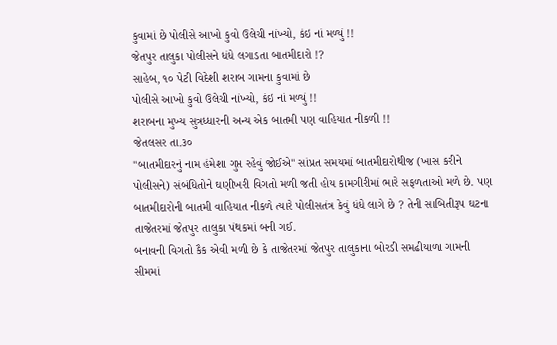કુવામાં છે પોલીસે આખો કુવો ઉલેચી નાંખ્યો, કંઇ નાં મળ્યું !!
જેતપુર તાલુકા પોલીસને ધંધે લગાડતા બાતમીદારો !?
સાહેબ, ૧૦ પેટી વિદેશી શરાબ ગામના કુવામાં છે
પોલીસે આખો કુવો ઉલેચી નાંખ્યો, કંઇ નાં મળ્યું !!
શરાબના મુખ્ય સુત્રધ્ધારની અન્ય એક બાતમી પણ વાહિયાત નીકળી !!
જેતલસર તા.૩૦
"બાતમીદારનું નામ હંમેશા ગુપ્ત રહેવું જોઈએ" સાંપ્રત સમયમાં બાતમીદારોથીજ (ખાસ કરીને પોલીસને) સંબંધિતોને ઘણીખરી વિગતો મળી જતી હોય કામગીરીમાં ભારે સફળતાઓ મળે છે. પણ બાતમીદારોની બાતમી વાહિયાત નીકળે ત્યારે પોલીસતંત્ર કેવું ધંધે લાગે છે ? તેની સાબિતીરૂપ ઘટના તાજેતરમાં જેતપુર તાલુકા પંથકમાં બની ગઈ.
બનાવની વિગતો કૈક એવી મળી છે કે તાજેતરમાં જેતપુર તાલુકાના બોરડી સમઢીયાળા ગામની સીમમાં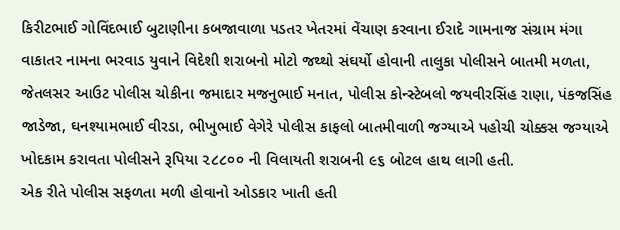કિરીટભાઈ ગોવિંદભાઈ બુટાણીના કબજાવાળા પડતર ખેતરમાં વેંચાણ કરવાના ઈરાદે ગામનાજ સંગ્રામ મંગા વાકાતર નામના ભરવાડ યુવાને વિદેશી શરાબનો મોટો જથ્થો સંઘર્યો હોવાની તાલુકા પોલીસને બાતમી મળતા, જેતલસર આઉટ પોલીસ ચોકીના જમાદાર મજનુભાઈ મનાત, પોલીસ કોન્સ્ટેબલો જયવીરસિંહ રાણા, પંકજસિંહ જાડેજા, ઘનશ્યામભાઈ વીરડા, ભીખુભાઈ વેગેરે પોલીસ કાફલો બાતમીવાળી જગ્યાએ પહોચી ચોક્કસ જગ્યાએ ખોદકામ કરાવતા પોલીસને રૂપિયા ૨૮૮૦૦ ની વિલાયતી શરાબની ૯૬ બોટલ હાથ લાગી હતી.
એક રીતે પોલીસ સફળતા મળી હોવાનો ઓડકાર ખાતી હતી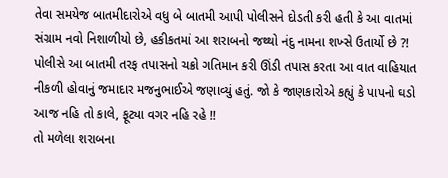તેવા સમયેજ બાતમીદારોએ વધુ બે બાતમી આપી પોલીસને દોડતી કરી હતી કે આ વાતમાં સંગ્રામ નવો નિશાળીયો છે, હકીકતમાં આ શરાબનો જથ્થો નંદુ નામના શખ્સે ઉતાર્યો છે ?! પોલીસે આ બાતમી તરફ તપાસનો ચક્રો ગતિમાન કરી ઊંડી તપાસ કરતા આ વાત વાહિયાત નીકળી હોવાનું જમાદાર મજનુભાઈએ જણાવ્યું હતું. જો કે જાણકારોએ કહ્યું કે પાપનો ઘડો આજ નહિ તો કાલે, ફૂટ્યા વગર નહિ રહે !!
તો મળેલા શરાબના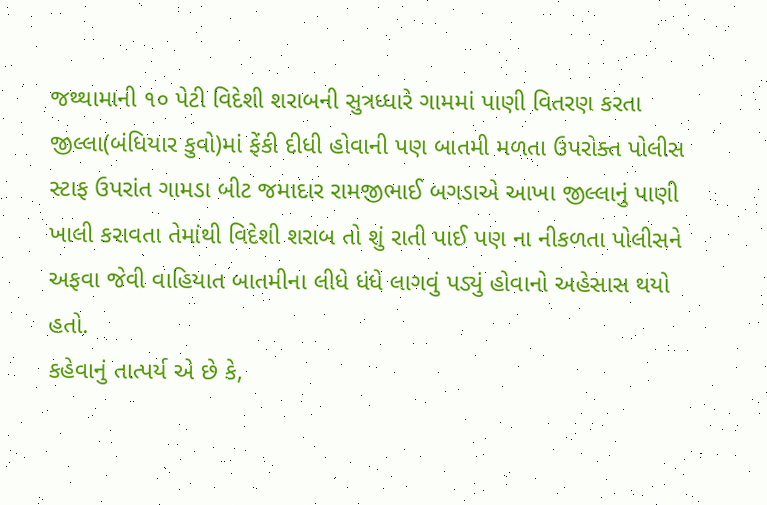જથ્થામાની ૧૦ પેટી વિદેશી શરાબની સુત્રધ્ધારે ગામમાં પાણી વિતરણ કરતા જીલ્લા(બંધિયાર કુવો)માં ફેંકી દીધી હોવાની પણ બાતમી મળતા ઉપરોક્ત પોલીસ સ્ટાફ ઉપરાંત ગામડા બીટ જમાદાર રામજીભાઈ બગડાએ આખા જીલ્લાનું પાણી ખાલી કરાવતા તેમાંથી વિદેશી શરાબ તો શું રાતી પાઈ પણ ના નીકળતા પોલીસને અફવા જેવી વાહિયાત બાતમીના લીધે ધંધે લાગવું પડ્યું હોવાનો અહેસાસ થયો હતો.
કહેવાનું તાત્પર્ય એ છે કે,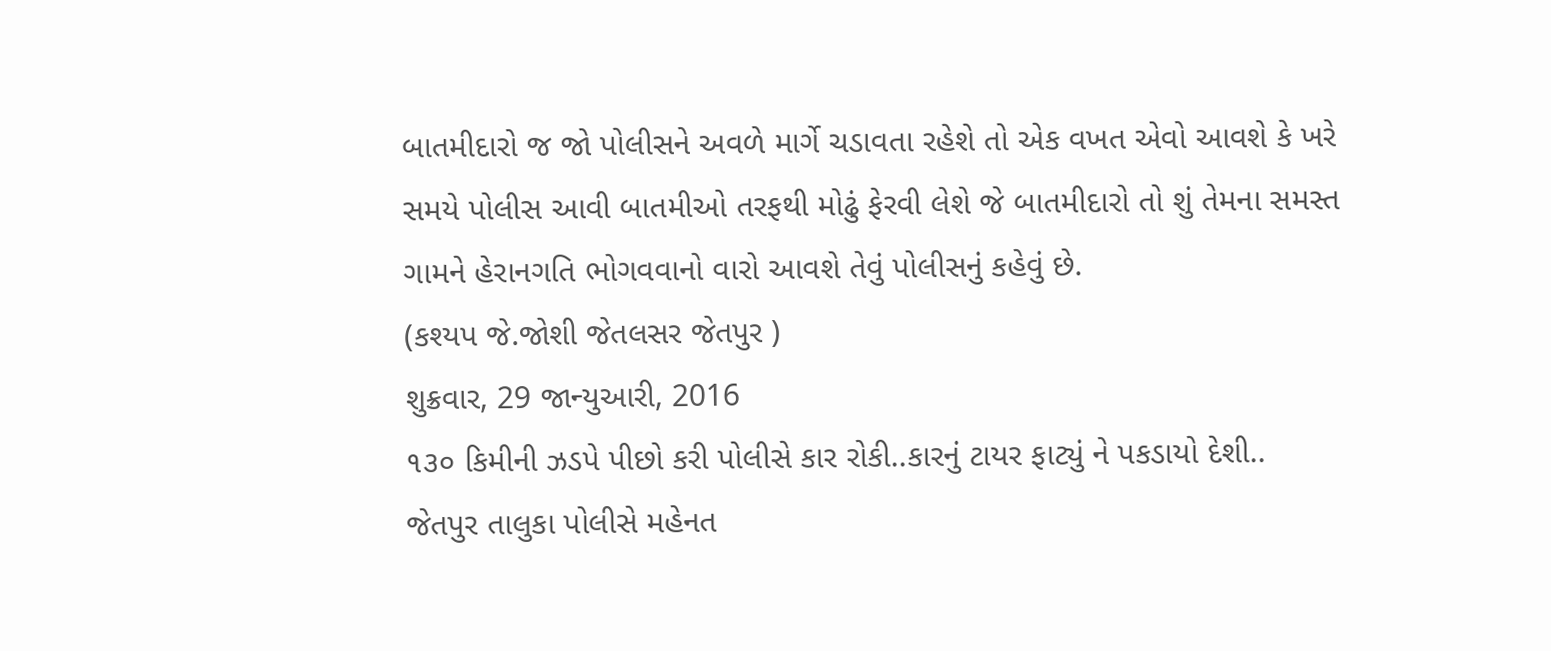બાતમીદારો જ જો પોલીસને અવળે માર્ગે ચડાવતા રહેશે તો એક વખત એવો આવશે કે ખરે સમયે પોલીસ આવી બાતમીઓ તરફથી મોઢું ફેરવી લેશે જે બાતમીદારો તો શું તેમના સમસ્ત ગામને હેરાનગતિ ભોગવવાનો વારો આવશે તેવું પોલીસનું કહેવું છે.
(કશ્યપ જે.જોશી જેતલસર જેતપુર )
શુક્રવાર, 29 જાન્યુઆરી, 2016
૧૩૦ કિમીની ઝડપે પીછો કરી પોલીસે કાર રોકી..કારનું ટાયર ફાટ્યું ને પકડાયો દેશી..
જેતપુર તાલુકા પોલીસે મહેનત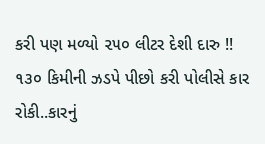કરી પણ મળ્યો ૨૫૦ લીટર દેશી દારુ !!
૧૩૦ કિમીની ઝડપે પીછો કરી પોલીસે કાર
રોકી..કારનું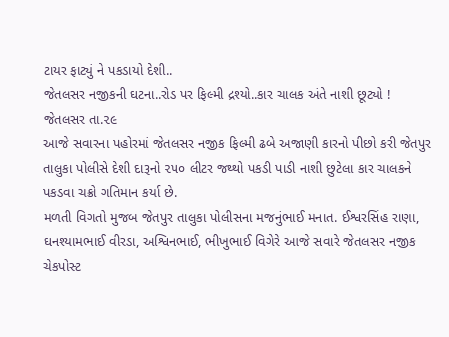ટાયર ફાટ્યું ને પકડાયો દેશી..
જેતલસર નજીકની ઘટના..રોડ પર ફિલ્મી દ્રશ્યો..કાર ચાલક અંતે નાશી છૂટ્યો !
જેતલસર તા.૨૯
આજે સવારના પહોરમાં જેતલસર નજીક ફિલ્મી ઢબે અજાણી કારનો પીછો કરી જેતપુર તાલુકા પોલીસે દેશી દારૂનો ૨૫૦ લીટર જથ્થો પકડી પાડી નાશી છુટેલા કાર ચાલકને પકડવા ચક્રો ગતિમાન કર્યા છે.
મળતી વિગતો મુજબ જેતપુર તાલુકા પોલીસના મજનુંભાઈ મનાત. ઈશ્વરસિંહ રાણા, ઘનશ્યામભાઈ વીરડા, અશ્વિનભાઈ, ભીખુભાઈ વિગેરે આજે સવારે જેતલસર નજીક ચેકપોસ્ટ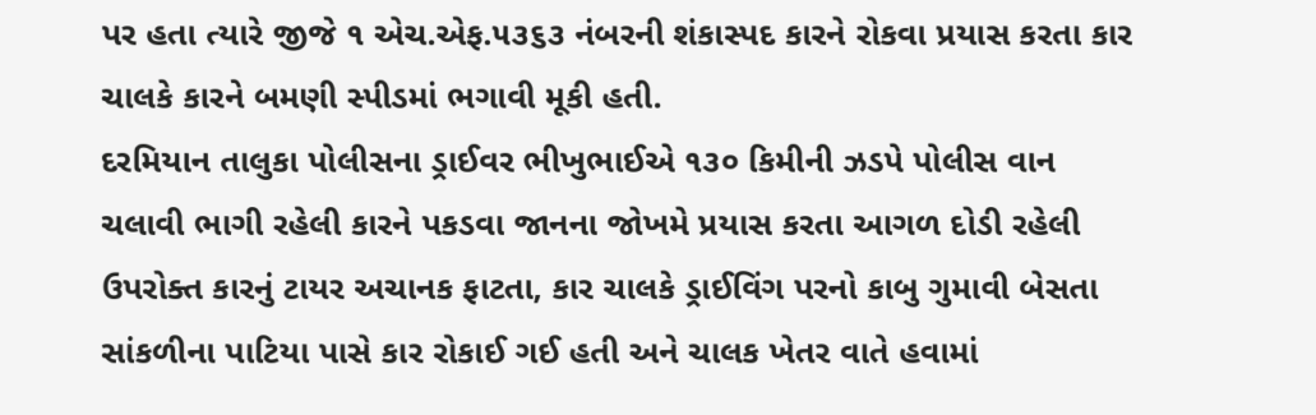પર હતા ત્યારે જીજે ૧ એચ.એફ.૫૩૬૩ નંબરની શંકાસ્પદ કારને રોકવા પ્રયાસ કરતા કાર ચાલકે કારને બમણી સ્પીડમાં ભગાવી મૂકી હતી.
દરમિયાન તાલુકા પોલીસના ડ્રાઈવર ભીખુભાઈએ ૧૩૦ કિમીની ઝડપે પોલીસ વાન ચલાવી ભાગી રહેલી કારને પકડવા જાનના જોખમે પ્રયાસ કરતા આગળ દોડી રહેલી ઉપરોક્ત કારનું ટાયર અચાનક ફાટતા, કાર ચાલકે ડ્રાઈવિંગ પરનો કાબુ ગુમાવી બેસતા સાંકળીના પાટિયા પાસે કાર રોકાઈ ગઈ હતી અને ચાલક ખેતર વાતે હવામાં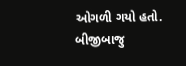ઓગળી ગયો હતો.
બીજીબાજુ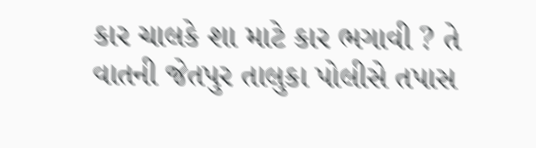કાર ચાલકે શા માટે કાર ભગાવી ? તે વાતની જેતપુર તાલુકા પોલીસે તપાસ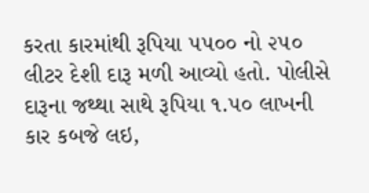કરતા કારમાંથી રૂપિયા ૫૫૦૦ નો ૨૫૦ લીટર દેશી દારૂ મળી આવ્યો હતો. પોલીસે દારૂના જથ્થા સાથે રૂપિયા ૧.૫૦ લાખની કાર કબજે લઇ,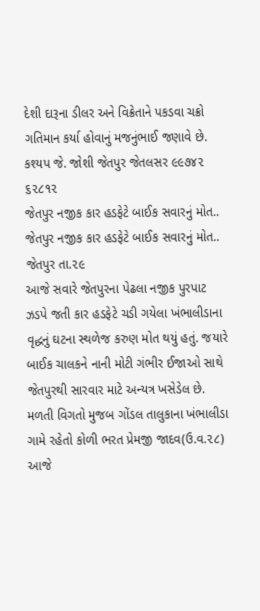દેશી દારૂના ડીલર અને વિક્રેતાને પકડવા ચક્રો ગતિમાન કર્યા હોવાનું મજનુંભાઈ જણાવે છે.
કશ્યપ જે. જોશી જેતપુર જેતલસર ૯૯૭૪૨ ૬૨૮૧૨
જેતપુર નજીક કાર હડફેટે બાઈક સવારનું મોત..
જેતપુર નજીક કાર હડફેટે બાઈક સવારનું મોત..
જેતપુર તા.૨૯
આજે સવારે જેતપુરના પેઢલા નજીક પુરપાટ ઝડપે જતી કાર હડફેટે ચડી ગયેલા ખંભાલીડાના વૃદ્ધનું ઘટના સ્થળેજ કરુણ મોત થયું હતું. જયારે બાઈક ચાલકને નાની મોટી ગંભીર ઈજાઓ સાથે જેતપુરથી સારવાર માટે અન્યત્ર ખસેડેલ છે.
મળતી વિગતો મુજબ ગોંડલ તાલુકાના ખંભાલીડા ગામે રહેતો કોળી ભરત પ્રેમજી જાદવ(ઉ.વ.૨૮) આજે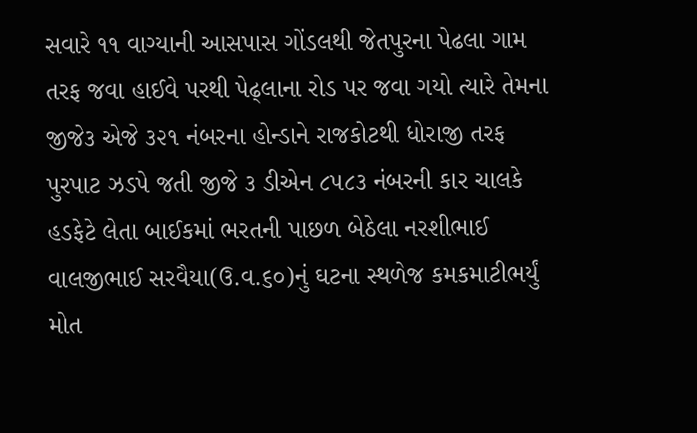સવારે ૧૧ વાગ્યાની આસપાસ ગોંડલથી જેતપુરના પેઢલા ગામ તરફ જવા હાઈવે પરથી પેઢ્લાના રોડ પર જવા ગયો ત્યારે તેમના જીજે૩ એજે ૩૨૧ નંબરના હોન્ડાને રાજકોટથી ધોરાજી તરફ પુરપાટ ઝડપે જતી જીજે ૩ ડીએન ૮૫૮૩ નંબરની કાર ચાલકે હડફેટે લેતા બાઈકમાં ભરતની પાછળ બેઠેલા નરશીભાઈ વાલજીભાઈ સરવૈયા(ઉ.વ.૬૦)નું ઘટના સ્થળેજ કમકમાટીભર્યું મોત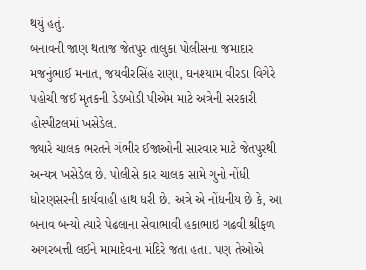થયું હતું.
બનાવની જાણ થતાજ જેતપુર તાલુકા પોલીસના જમાદાર મજનુંભાઈ મનાત, જયવીરસિંહ રાણા, ઘનશ્યામ વીરડા વિગેરે પહોચી જઈ મૃતકની ડેડબોડી પીએમ માટે અત્રેની સરકારી હોસ્પીટલમાં ખસેડેલ.
જ્યારે ચાલક ભરતને ગંભીર ઈજાઓની સારવાર માટે જેતપુરથી અન્યત્ર ખસેડેલ છે. પોલીસે કાર ચાલક સામે ગુનો નોંધી ધોરણસરની કાર્યવાહી હાથ ધરી છે. અત્રે એ નોંધનીય છે કે, આ બનાવ બન્યો ત્યારે પેઢલાના સેવાભાવી હકાભાઇ ગઢવી શ્રીફળ અગરબત્તી લઈને મામાદેવના મંદિરે જતા હતા. પણ તેઓએ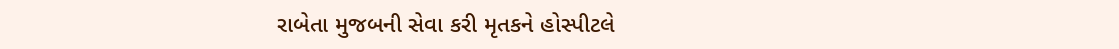રાબેતા મુજબની સેવા કરી મૃતકને હોસ્પીટલે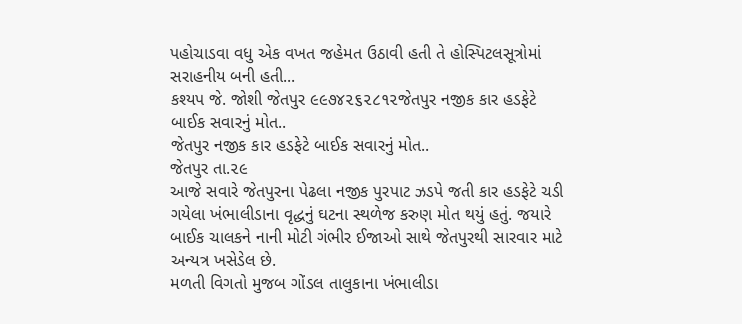પહોચાડવા વધુ એક વખત જહેમત ઉઠાવી હતી તે હોસ્પિટલસૂત્રોમાં સરાહનીય બની હતી...
કશ્યપ જે. જોશી જેતપુર ૯૯૭૪૨૬૨૮૧૨જેતપુર નજીક કાર હડફેટે બાઈક સવારનું મોત..
જેતપુર નજીક કાર હડફેટે બાઈક સવારનું મોત..
જેતપુર તા.૨૯
આજે સવારે જેતપુરના પેઢલા નજીક પુરપાટ ઝડપે જતી કાર હડફેટે ચડી ગયેલા ખંભાલીડાના વૃદ્ધનું ઘટના સ્થળેજ કરુણ મોત થયું હતું. જયારે બાઈક ચાલકને નાની મોટી ગંભીર ઈજાઓ સાથે જેતપુરથી સારવાર માટે અન્યત્ર ખસેડેલ છે.
મળતી વિગતો મુજબ ગોંડલ તાલુકાના ખંભાલીડા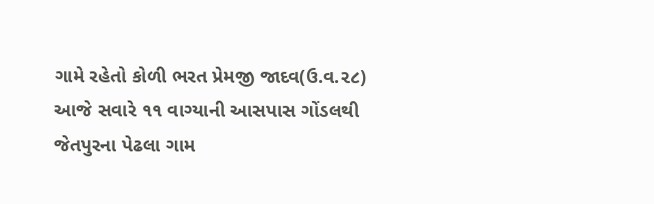ગામે રહેતો કોળી ભરત પ્રેમજી જાદવ(ઉ.વ.૨૮) આજે સવારે ૧૧ વાગ્યાની આસપાસ ગોંડલથી જેતપુરના પેઢલા ગામ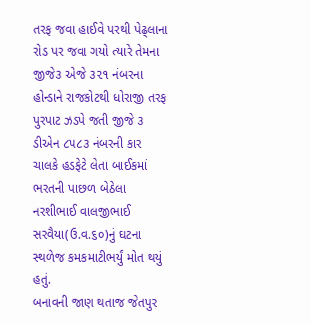તરફ જવા હાઈવે પરથી પેઢ્લાના રોડ પર જવા ગયો ત્યારે તેમના જીજે૩ એજે ૩૨૧ નંબરના હોન્ડાને રાજકોટથી ધોરાજી તરફ પુરપાટ ઝડપે જતી જીજે ૩ ડીએન ૮૫૮૩ નંબરની કાર ચાલકે હડફેટે લેતા બાઈકમાં ભરતની પાછળ બેઠેલા નરશીભાઈ વાલજીભાઈ સરવૈયા(ઉ.વ.૬૦)નું ઘટના સ્થળેજ કમકમાટીભર્યું મોત થયું હતું.
બનાવની જાણ થતાજ જેતપુર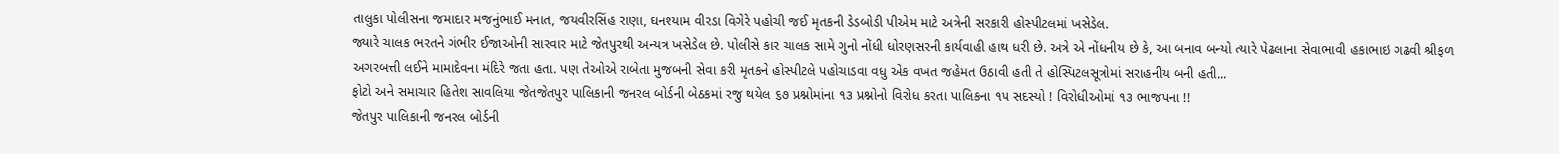તાલુકા પોલીસના જમાદાર મજનુંભાઈ મનાત, જયવીરસિંહ રાણા, ઘનશ્યામ વીરડા વિગેરે પહોચી જઈ મૃતકની ડેડબોડી પીએમ માટે અત્રેની સરકારી હોસ્પીટલમાં ખસેડેલ.
જ્યારે ચાલક ભરતને ગંભીર ઈજાઓની સારવાર માટે જેતપુરથી અન્યત્ર ખસેડેલ છે. પોલીસે કાર ચાલક સામે ગુનો નોંધી ધોરણસરની કાર્યવાહી હાથ ધરી છે. અત્રે એ નોંધનીય છે કે, આ બનાવ બન્યો ત્યારે પેઢલાના સેવાભાવી હકાભાઇ ગઢવી શ્રીફળ અગરબત્તી લઈને મામાદેવના મંદિરે જતા હતા. પણ તેઓએ રાબેતા મુજબની સેવા કરી મૃતકને હોસ્પીટલે પહોચાડવા વધુ એક વખત જહેમત ઉઠાવી હતી તે હોસ્પિટલસૂત્રોમાં સરાહનીય બની હતી...
ફોટો અને સમાચાર હિતેશ સાવલિયા જેતજેતપુર પાલિકાની જનરલ બોર્ડની બેઠકમાં રજુ થયેલ ૬૭ પ્રશ્નોમાંના ૧૩ પ્રશ્નોનો વિરોધ કરતા પાલિકના ૧૫ સદસ્યો ! વિરોધીઓમાં ૧૩ ભાજપના !!
જેતપુર પાલિકાની જનરલ બોર્ડની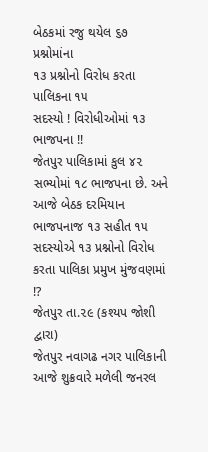બેઠકમાં રજુ થયેલ ૬૭ પ્રશ્નોમાંના
૧૩ પ્રશ્નોનો વિરોધ કરતા પાલિકના ૧૫
સદસ્યો ! વિરોધીઓમાં ૧૩ ભાજપના !!
જેતપુર પાલિકામાં કુલ ૪૨ સભ્યોમાં ૧૮ ભાજપના છે. અને આજે બેઠક દરમિયાન
ભાજપનાજ ૧૩ સહીત ૧૫ સદસ્યોએ ૧૩ પ્રશ્નોનો વિરોધ કરતા પાલિકા પ્રમુખ મુંજવણમાં !?
જેતપુર તા.૨૯ (કશ્યપ જોશી દ્વારા)
જેતપુર નવાગઢ નગર પાલિકાની આજે શુક્રવારે મળેલી જનરલ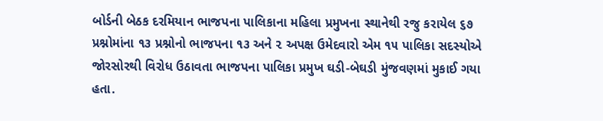બોર્ડની બેઠક દરમિયાન ભાજપના પાલિકાના મહિલા પ્રમુખના સ્થાનેથી રજુ કરાયેલ ૬૭ પ્રશ્નોમાંના ૧૩ પ્રશ્નોનો ભાજપના ૧૩ અને ૨ અપક્ષ ઉમેદવારો એમ ૧૫ પાલિકા સદસ્યોએ જોરસોરથી વિરોધ ઉઠાવતા ભાજપના પાલિકા પ્રમુખ ઘડી-બેઘડી મુંજવણમાં મુકાઈ ગયા હતા.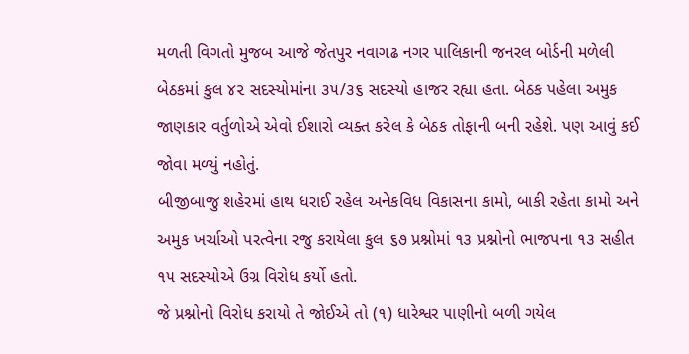મળતી વિગતો મુજબ આજે જેતપુર નવાગઢ નગર પાલિકાની જનરલ બોર્ડની મળેલી બેઠકમાં કુલ ૪૨ સદસ્યોમાંના ૩૫/૩૬ સદસ્યો હાજર રહ્યા હતા. બેઠક પહેલા અમુક જાણકાર વર્તુળોએ એવો ઈશારો વ્યક્ત કરેલ કે બેઠક તોફાની બની રહેશે. પણ આવું કઈ જોવા મળ્યું નહોતું.
બીજીબાજુ શહેરમાં હાથ ધરાઈ રહેલ અનેકવિધ વિકાસના કામો, બાકી રહેતા કામો અને અમુક ખર્ચાઓ પરત્વેના રજુ કરાયેલા કુલ ૬૭ પ્રશ્નોમાં ૧૩ પ્રશ્નોનો ભાજપના ૧૩ સહીત ૧૫ સદસ્યોએ ઉગ્ર વિરોધ કર્યો હતો.
જે પ્રશ્નોનો વિરોધ કરાયો તે જોઈએ તો (૧) ધારેશ્વર પાણીનો બળી ગયેલ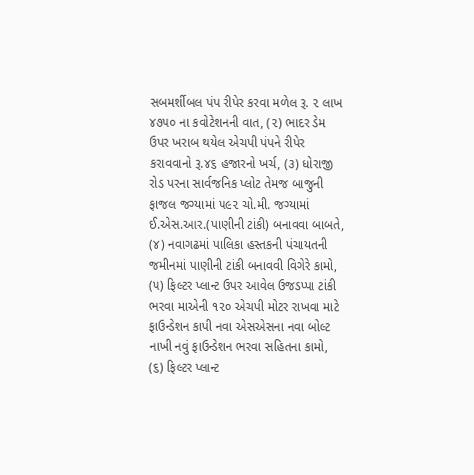સબમર્શીબલ પંપ રીપેર કરવા મળેલ રૂ. ૨ લાખ ૪૭૫૦ ના કવોટેશનની વાત, (૨) ભાદર ડેમ ઉપર ખરાબ થયેલ એચપી પંપને રીપેર કરાવવાનો રૂ.૪૬ હજારનો ખર્ચ, (૩) ધોરાજી રોડ પરના સાર્વજનિક પ્લોટ તેમજ બાજુની ફાજલ જગ્યામાં ૫૯૨ ચો.મી. જગ્યામાં ઈ.એસ.આર.(પાણીની ટાંકી) બનાવવા બાબતે, (૪) નવાગઢમાં પાલિકા હસ્તકની પંચાયતની જમીનમાં પાણીની ટાંકી બનાવવી વિગેરે કામો, (૫) ફિલ્ટર પ્લાન્ટ ઉપર આવેલ ઉજડપ્પા ટાંકી ભરવા માએની ૧૨૦ એચપી મોટર રાખવા માટે ફાઉન્ડેશન કાપી નવા એસએસના નવા બોલ્ટ નાખી નવું ફાઉન્ડેશન ભરવા સહિતના કામો, (૬) ફિલ્ટર પ્લાન્ટ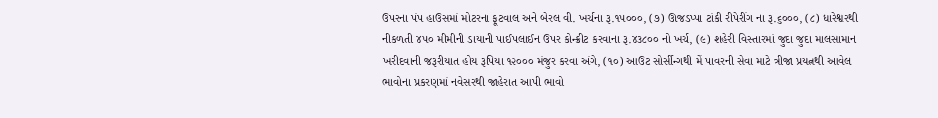ઉપરના પંપ હાઉસમાં મોટરના ફૂટવાલ અને બેરલ વી. ખર્ચના રૂ.૧૫૦૦૦, (૭) ઊજડપ્પા ટાંકી રીપેરીંગ ના રૂ.૬૦૦૦, (૮) ધારેશ્વરથી નીકળતી ૪૫૦ મીમીની ડાયાની પાઈપલાઈન ઉપર કોન્ક્રીટ કરવાના રૂ.૪૩૮૦૦ નો ખર્ચ, (૯) શહેરી વિસ્તારમાં જુદા જુદા માલસામાન ખરીદવાની જરૂરીયાત હોય રૂપિયા ૧૨૦૦૦ મંજુર કરવા અંગે, (૧૦) આઉટ સોર્સીન્ગથી મેં પાવરની સેવા માટે ત્રીજા પ્રયત્નથી આવેલ ભાવોના પ્રકરણમાં નવેસરથી જાહેરાત આપી ભાવો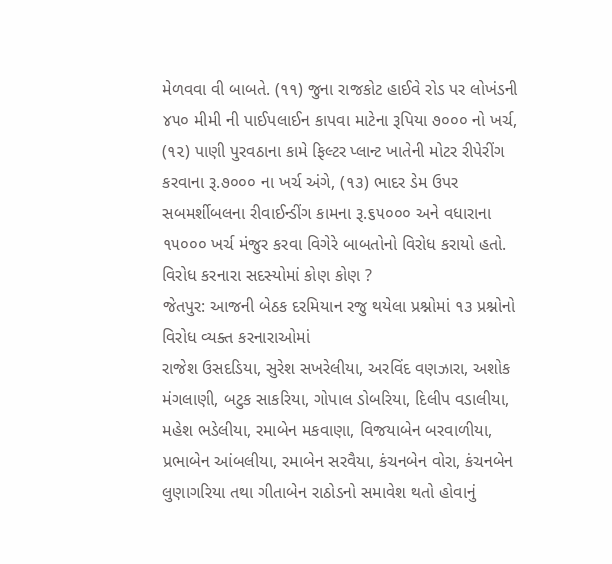મેળવવા વી બાબતે. (૧૧) જુના રાજકોટ હાઈવે રોડ પર લોખંડની ૪૫૦ મીમી ની પાઈપલાઈન કાપવા માટેના રૂપિયા ૭૦૦૦ નો ખર્ચ, (૧૨) પાણી પુરવઠાના કામે ફિલ્ટર પ્લાન્ટ ખાતેની મોટર રીપેરીંગ કરવાના રૂ.૭૦૦૦ ના ખર્ચ અંગે, (૧૩) ભાદર ડેમ ઉપર સબમર્શીબલના રીવાઈન્ડીંગ કામના રૂ.૬૫૦૦૦ અને વધારાના ૧૫૦૦૦ ખર્ચ મંજુર કરવા વિગેરે બાબતોનો વિરોધ કરાયો હતો.
વિરોધ કરનારા સદસ્યોમાં કોણ કોણ ?
જેતપુર: આજની બેઠક દરમિયાન રજુ થયેલા પ્રશ્નોમાં ૧૩ પ્રશ્નોનો વિરોધ વ્યક્ત કરનારાઓમાં
રાજેશ ઉસદડિયા, સુરેશ સખરેલીયા, અરવિંદ વણઝારા, અશોક મંગલાણી, બટુક સાકરિયા, ગોપાલ ડોબરિયા, દિલીપ વડાલીયા, મહેશ ભડેલીયા, રમાબેન મકવાણા, વિજયાબેન બરવાળીયા, પ્રભાબેન આંબલીયા, રમાબેન સરવૈયા, કંચનબેન વોરા, કંચનબેન લુણાગરિયા તથા ગીતાબેન રાઠોડનો સમાવેશ થતો હોવાનું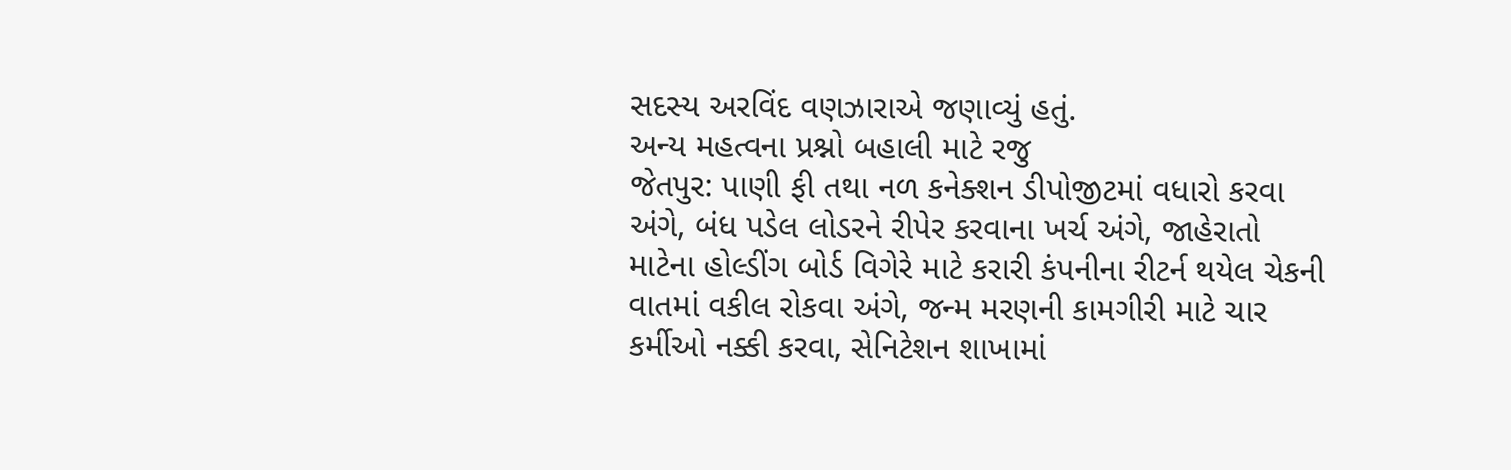સદસ્ય અરવિંદ વણઝારાએ જણાવ્યું હતું.
અન્ય મહત્વના પ્રશ્નો બહાલી માટે રજુ
જેતપુર: પાણી ફી તથા નળ કનેક્શન ડીપોજીટમાં વધારો કરવા અંગે, બંધ પડેલ લોડરને રીપેર કરવાના ખર્ચ અંગે, જાહેરાતો માટેના હોલ્ડીંગ બોર્ડ વિગેરે માટે કરારી કંપનીના રીટર્ન થયેલ ચેકની વાતમાં વકીલ રોકવા અંગે, જન્મ મરણની કામગીરી માટે ચાર કર્મીઓ નક્કી કરવા, સેનિટેશન શાખામાં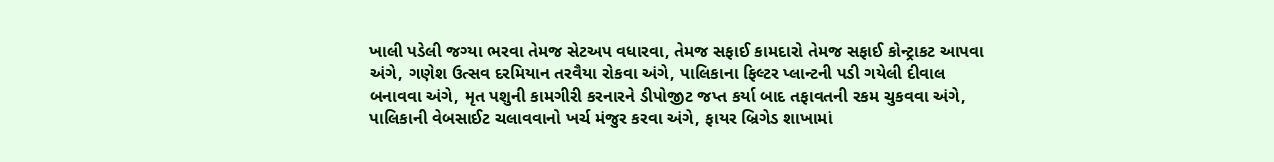ખાલી પડેલી જગ્યા ભરવા તેમજ સેટઅપ વધારવા, તેમજ સફાઈ કામદારો તેમજ સફાઈ કોન્ટ્રાકટ આપવા અંગે, ગણેશ ઉત્સવ દરમિયાન તરવૈયા રોકવા અંગે, પાલિકાના ફિલ્ટર પ્લાન્ટની પડી ગયેલી દીવાલ બનાવવા અંગે, મૃત પશુની કામગીરી કરનારને ડીપોજીટ જપ્ત કર્યા બાદ તફાવતની રકમ ચુકવવા અંગે, પાલિકાની વેબસાઈટ ચલાવવાનો ખર્ચ મંજુર કરવા અંગે, ફાયર બ્રિગેડ શાખામાં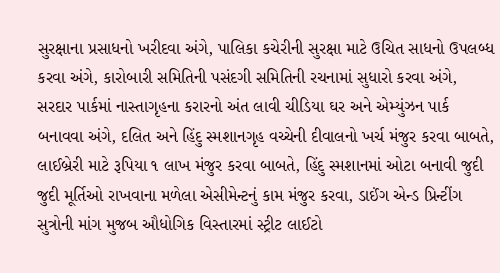સુરક્ષાના પ્રસાધનો ખરીદવા અંગે, પાલિકા કચેરીની સુરક્ષા માટે ઉચિત સાધનો ઉપલબ્ધ કરવા અંગે, કારોબારી સમિતિની પસંદગી સમિતિની રચનામાં સુધારો કરવા અંગે, સરદાર પાર્કમાં નાસ્તાગૃહના કરારનો અંત લાવી ચીડિયા ઘર અને એમ્યુંઝન પાર્ક બનાવવા અંગે, દલિત અને હિંદુ સ્મશાનગૃહ વચ્ચેની દીવાલનો ખર્ચ મંજુર કરવા બાબતે, લાઈબ્રેરી માટે રૂપિયા ૧ લાખ મંજુર કરવા બાબતે, હિંદુ સ્મશાનમાં ઓટા બનાવી જુદી જુદી મૂર્તિઓ રાખવાના મળેલા એસીમેન્ટનું કામ મંજુર કરવા, ડાઈંગ એન્ડ પ્રિન્ટીંગ સુત્રોની માંગ મુજબ ઔધોગિક વિસ્તારમાં સ્ટ્રીટ લાઈટો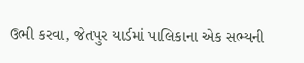ઉભી કરવા, જેતપુર યાર્ડમાં પાલિકાના એક સભ્યની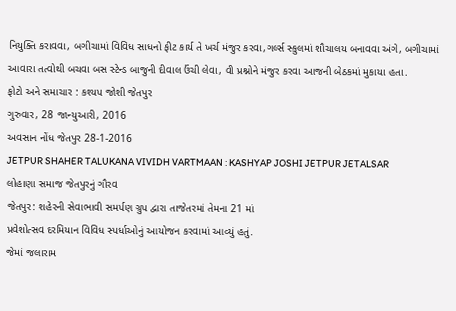નિયુક્તિ કરાવવા, બગીચામાં વિવિધ સાધનો ફીટ કાર્ય તે ખર્ચ મંજુર કરવા,ગર્લ્સ સ્કુલમાં શૌચાલય બનાવવા અંગે, બગીચામાં આવારા તત્વોથી બચવા બસ સ્ટેન્ડ બાજુની દીવાલ ઉંચી લેવા, વી પ્રશ્નોને મંજુર કરવા આજની બેઠકમાં મુકાયા હતા.
ફોટો અને સમાચાર : કશ્યપ જોશી જેતપુર
ગુરુવાર, 28 જાન્યુઆરી, 2016
અવસાન નોંધ જેતપુર 28-1-2016
JETPUR SHAHER TALUKANA VIVIDH VARTMAAN : KASHYAP JOSHI JETPUR JETALSAR
લોહાણા સમાજ જેતપુરનું ગૌરવ
જેતપુર: શહેરની સેવાભાવી સમર્પણ ગ્રુપ દ્વારા તાજેતરમાં તેમના 21 માં
પ્રવેશોત્સવ દરમિયાન વિવિધ સ્પર્ધાઓનું આયોજન કરવામાં આવ્યું હતું.
જેમાં જલારામ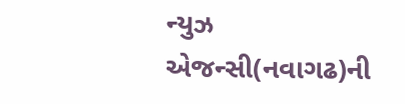ન્યુઝ એજન્સી(નવાગઢ)ની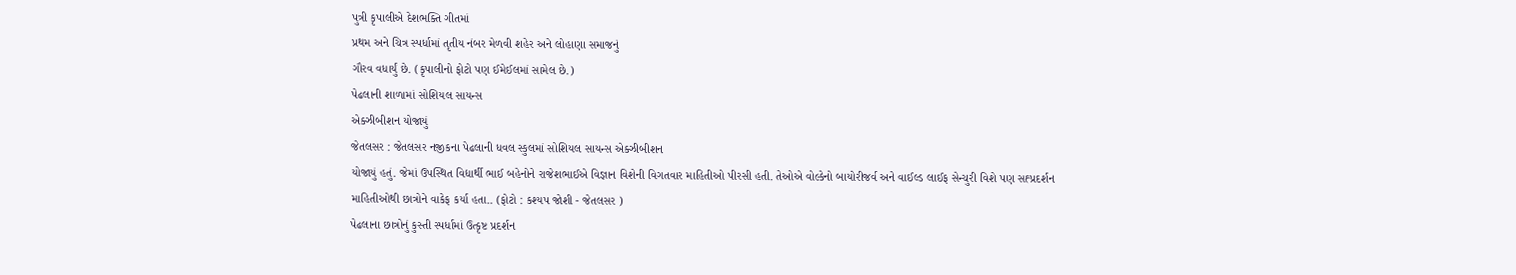પુત્રી કૃપાલીએ દેશભક્તિ ગીતમાં
પ્રથમ અને ચિત્ર સ્પર્ધામાં તૃતીય નંબર મેળવી શહેર અને લોહાણા સમાજનું
ગૌરવ વધાર્યું છે. (કૃપાલીનો ફોટો પણ ઈમેઈલમાં સામેલ છે.)
પેઢલાની શાળામાં સોશિયલ સાયન્સ
એક્ઝીબીશન યોજાયું
જેતલસર : જેતલસર નજીકના પેઢલાની ધવલ સ્કુલમાં સોશિયલ સાયન્સ એક્ઝીબીશન
યોજાયું હતું. જેમાં ઉપસ્થિત વિદ્યાર્થી ભાઈ બહેનોને રાજેશભાઈએ વિજ્ઞાન વિશેની વિગતવાર માહિતીઓ પીરસી હતી. તેઓએ વોલ્કેનો બાયોરીજર્વ અને વાઈલ્ડ લાઈફ સેન્ચુરી વિશે પણ સહ્પ્રદર્શન માહિતીઓથી છાત્રોને વાકેફ કર્યા હતા.. (ફોટો : કશ્યપ જોશી - જેતલસર )
પેઢલાના છાત્રોનું કુસ્તી સ્પર્ધામાં ઉત્કૃષ્ટ પ્રદર્શન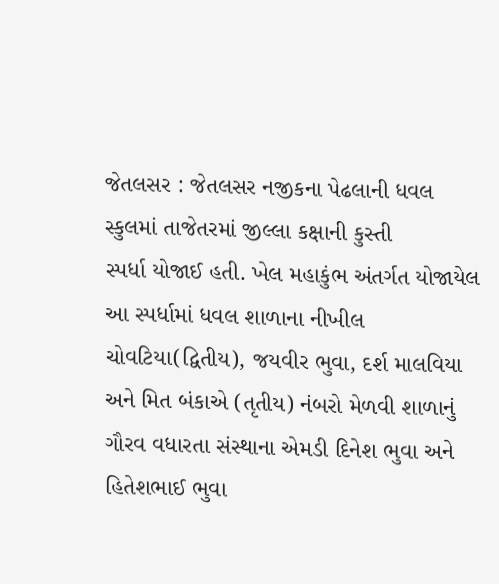જેતલસર : જેતલસર નજીકના પેઢલાની ધવલ સ્કુલમાં તાજેતરમાં જીલ્લા કક્ષાની કુસ્તી
સ્પર્ધા યોજાઈ હતી. ખેલ મહાકુંભ અંતર્ગત યોજાયેલ આ સ્પર્ધામાં ધવલ શાળાના નીખીલ
ચોવટિયા(દ્વિતીય), જયવીર ભુવા, દર્શ માલવિયા અને મિત બંકાએ (તૃતીય) નંબરો મેળવી શાળાનું ગૌરવ વધારતા સંસ્થાના એમડી દિનેશ ભુવા અને હિતેશભાઈ ભુવા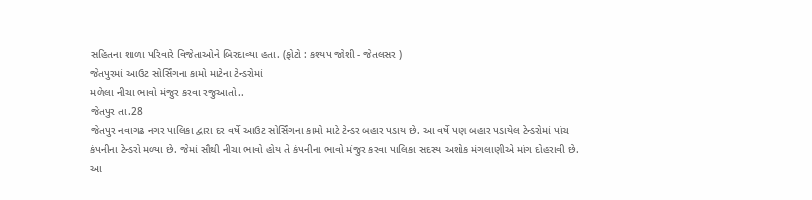સહિતના શાળા પરિવારે વિજેતાઓને બિરદાવ્યા હતા. (ફોટો : કશ્યપ જોશી - જેતલસર )
જેતપુરમાં આઉટ સોર્સિંગના કામો માટેના ટેન્ડરોમાં
મળેલા નીચા ભાવો મંજુર કરવા રજુઆતો..
જેતપુર તા.28
જેતપુર નવાગઢ નગર પાલિકા દ્વારા દર વર્ષે આઉટ સોર્સિંગના કામો માટે ટેન્ડર બહાર પડાય છે. આ વર્ષે પણ બહાર પડાયેલ ટેન્ડરોમાં પાંચ કંપનીના ટેન્ડરો મળ્યા છે. જેમાં સૌથી નીચા ભાવો હોય તે કંપનીના ભાવો મંજુર કરવા પાલિકા સદસ્ય અશોક મંગલાણીએ માંગ દોહરાવી છે.
આ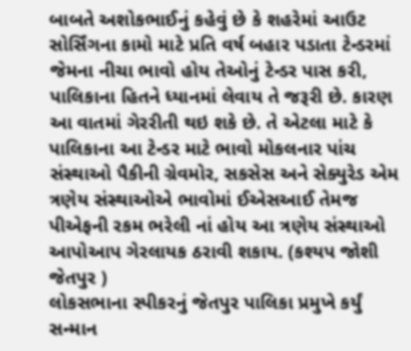બાબતે અશોકભાઈનું કહેવું છે કે શહરેમાં આઉટ સોર્સિંગના કામો માટે પ્રતિ વર્ષ બહાર પડાતા ટેન્ડરમાં જેમના નીચા ભાવો હોય તેઓનું ટેન્ડર પાસ કરી, પાલિકાના હિતને ધ્યાનમાં લેવાય તે જરૂરી છે. કારણ આ વાતમાં ગેરરીતી થઇ શકે છે. તે એટલા માટે કે પાલિકાના આ ટેન્ડર માટે ભાવો મોકલનાર પાંચ સંસ્થાઓ પૈકીની ગ્રેવમોર, સકસેસ અને સેક્યુરેડ એમ ત્રણેય સંસ્થાઓએ ભાવોમાં ઈએસઆઈ તેમજ પીએફની રકમ ભરેલી નાં હોય આ ત્રણેય સંસ્થાઓ આપોઆપ ગેરલાયક ઠરાવી શકાય. (કશ્યપ જોશી જેતપુર )
લોકસભાના સ્પીકરનું જેતપુર પાલિકા પ્રમુખે કર્યું સન્માન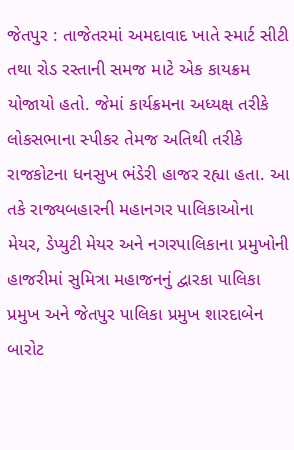જેતપુર : તાજેતરમાં અમદાવાદ ખાતે સ્માર્ટ સીટી તથા રોડ રસ્તાની સમજ માટે એક કાયક્રમ યોજાયો હતો. જેમાં કાર્યક્રમના અધ્યક્ષ તરીકે લોકસભાના સ્પીકર તેમજ અતિથી તરીકે રાજકોટના ધનસુખ ભંડેરી હાજર રહ્યા હતા. આ તકે રાજ્યબહારની મહાનગર પાલિકાઓના મેયર, ડેપ્યુટી મેયર અને નગરપાલિકાના પ્રમુખોની હાજરીમાં સુમિત્રા મહાજનનું દ્વારકા પાલિકા પ્રમુખ અને જેતપુર પાલિકા પ્રમુખ શારદાબેન બારોટ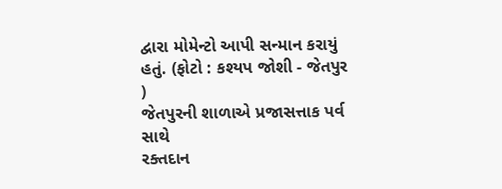દ્વારા મોમેન્ટો આપી સન્માન કરાયું હતું. (ફોટો : કશ્યપ જોશી - જેતપુર )
જેતપુરની શાળાએ પ્રજાસત્તાક પર્વ સાથે
રક્તદાન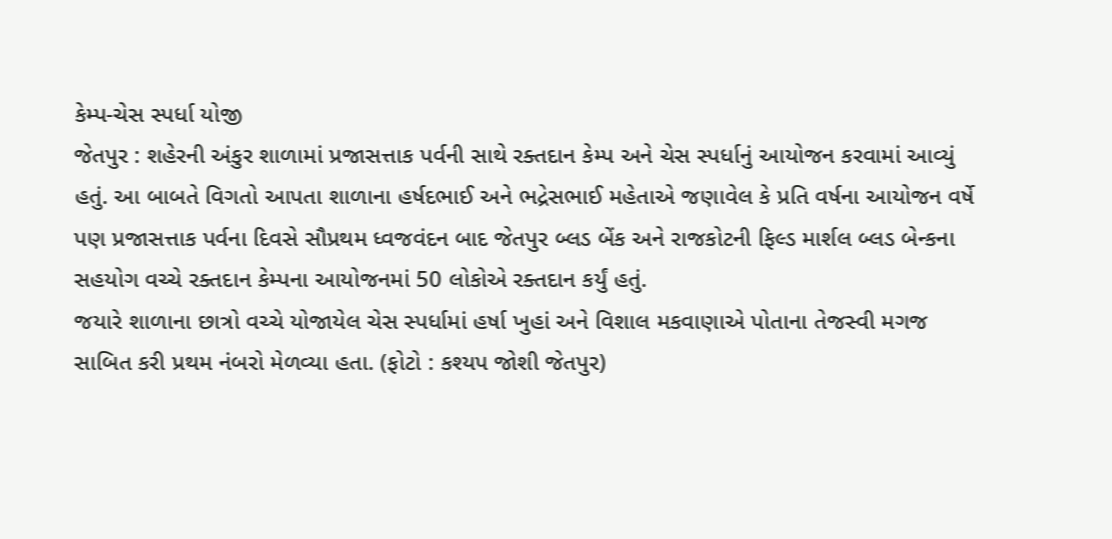કેમ્પ-ચેસ સ્પર્ધા યોજી
જેતપુર : શહેરની અંકુર શાળામાં પ્રજાસત્તાક પર્વની સાથે રક્તદાન કેમ્પ અને ચેસ સ્પર્ધાનું આયોજન કરવામાં આવ્યું હતું. આ બાબતે વિગતો આપતા શાળાના હર્ષદભાઈ અને ભદ્રેસભાઈ મહેતાએ જણાવેલ કે પ્રતિ વર્ષના આયોજન વર્ષે પણ પ્રજાસત્તાક પર્વના દિવસે સૌપ્રથમ ધ્વજવંદન બાદ જેતપુર બ્લડ બેંક અને રાજકોટની ફિલ્ડ માર્શલ બ્લડ બેન્કના સહયોગ વચ્ચે રક્તદાન કેમ્પના આયોજનમાં 50 લોકોએ રક્તદાન કર્યું હતું.
જયારે શાળાના છાત્રો વચ્ચે યોજાયેલ ચેસ સ્પર્ધામાં હર્ષા ખુહાં અને વિશાલ મકવાણાએ પોતાના તેજસ્વી મગજ સાબિત કરી પ્રથમ નંબરો મેળવ્યા હતા. (ફોટો : કશ્યપ જોશી જેતપુર)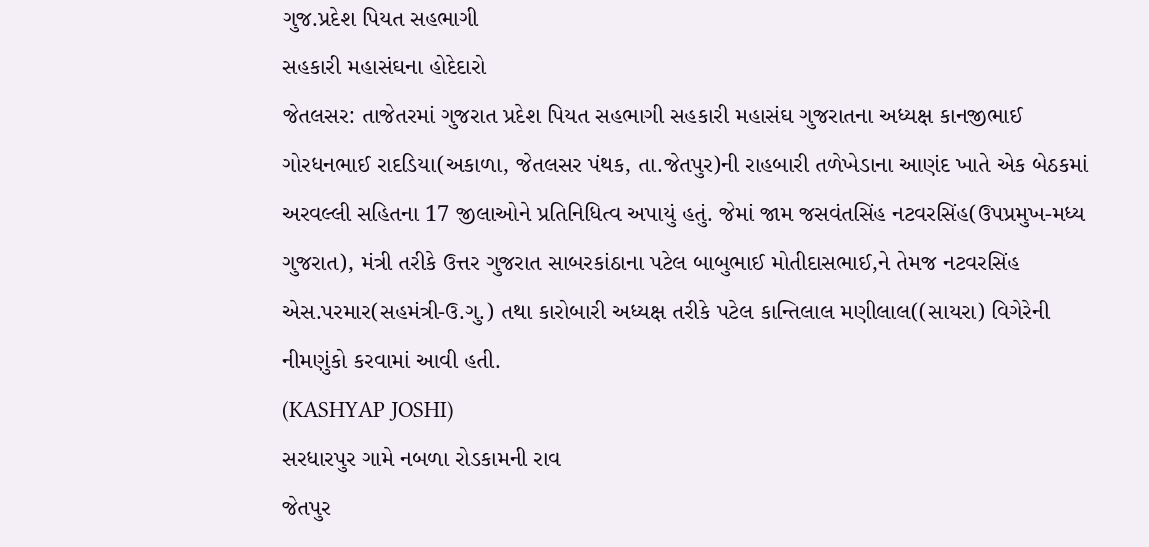ગુજ.પ્રદેશ પિયત સહભાગી
સહકારી મહાસંઘના હોદેદારો
જેતલસર: તાજેતરમાં ગુજરાત પ્રદેશ પિયત સહભાગી સહકારી મહાસંઘ ગુજરાતના અધ્યક્ષ કાનજીભાઈ ગોરધનભાઈ રાદડિયા(અકાળા, જેતલસર પંથક, તા.જેતપુર)ની રાહબારી તળેખેડાના આણંદ ખાતે એક બેઠકમાં અરવલ્લી સહિતના 17 જીલાઓને પ્રતિનિધિત્વ અપાયું હતું. જેમાં જામ જસવંતસિંહ નટવરસિંહ(ઉપપ્રમુખ-મધ્ય ગુજરાત), મંત્રી તરીકે ઉત્તર ગુજરાત સાબરકાંઠાના પટેલ બાબુભાઈ મોતીદાસભાઈ,ને તેમજ નટવરસિંહ એસ.પરમાર(સહમંત્રી-ઉ.ગુ.) તથા કારોબારી અધ્યક્ષ તરીકે પટેલ કાન્તિલાલ મણીલાલ((સાયરા) વિગેરેની નીમણુંકો કરવામાં આવી હતી.
(KASHYAP JOSHI)
સરધારપુર ગામે નબળા રોડકામની રાવ
જેતપુર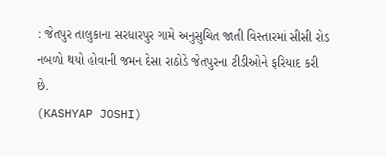: જેતપુર તાલુકાના સરધારપુર ગામે અનુસુચિત જાતી વિસ્તારમાં સીસી રોડ
નબળો થયો હોવાની જમન દેસા રાઠોડે જેતપુરના ટીડીઓને ફરિયાદ કરી છે.
(KASHYAP JOSHI)